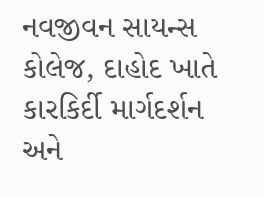નવજીવન સાયન્સ કોલેજ, દાહોદ ખાતે કારકિર્દી માર્ગદર્શન અને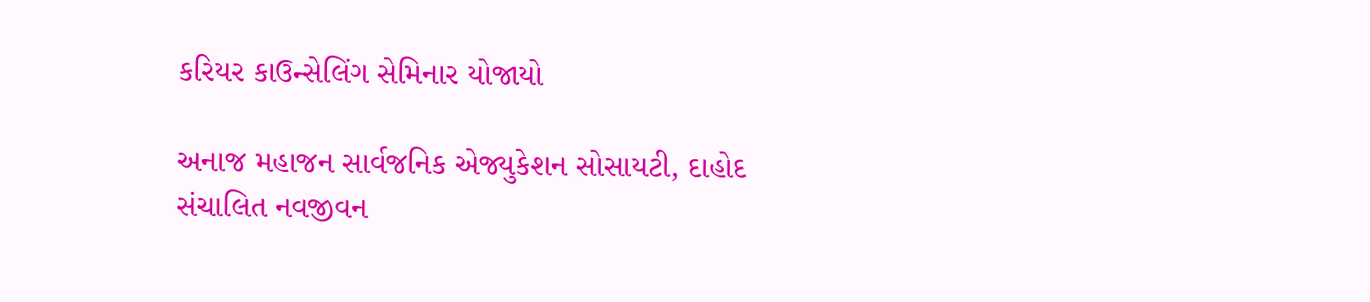કરિયર કાઉન્સેલિંગ સેમિનાર યોજાયો

અનાજ મહાજન સાર્વજનિક એજ્યુકેશન સોસાયટી, દાહોદ સંચાલિત નવજીવન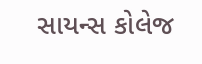સાયન્સ કોલેજ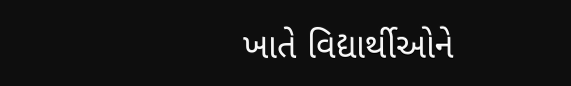ખાતે વિદ્યાર્થીઓને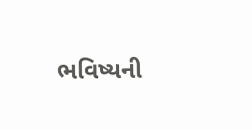ભવિષ્યની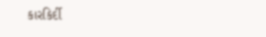કારકિર્દી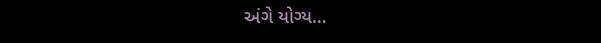અંગે યોગ્ય…